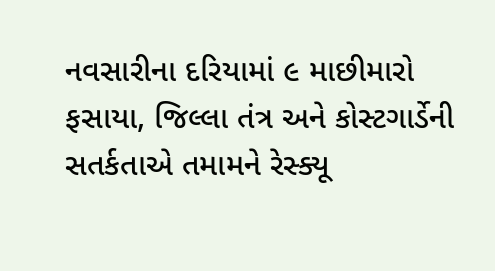નવસારીના દરિયામાં ૯ માછીમારો ફસાયા, જિલ્લા તંત્ર અને કોસ્ટગાર્ડેની સતર્કતાએ તમામને રેસ્ક્યૂ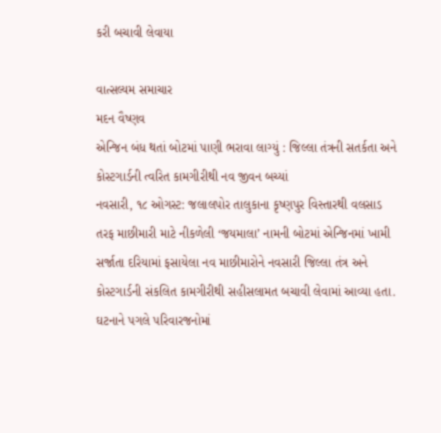કરી બચાવી લેવાયા

વાત્સલ્યમ સમાચાર
મદન વૈષ્ણવ
એન્જિન બંધ થતાં બોટમાં પાણી ભરાવા લાગ્યું : જિલ્લા તંત્રની સતર્કતા અને કોસ્ટગાર્ડની ત્વરિત કામગીરીથી નવ જીવન બચ્યાં
નવસારી, ૧૮ ઓગસ્ટ: જલાલપોર તાલુકાના કૃષ્ણપુર વિસ્તારથી વલસાડ તરફ માછીમારી માટે નીકળેલી ‘જયમાલા’ નામની બોટમાં એન્જિનમાં ખામી સર્જાતા દરિયામાં ફસાયેલા નવ માછીમારોને નવસારી જિલ્લા તંત્ર અને કોસ્ટગાર્ડની સંકલિત કામગીરીથી સહીસલામત બચાવી લેવામાં આવ્યા હતા. ઘટનાને પગલે પરિવારજનોમાં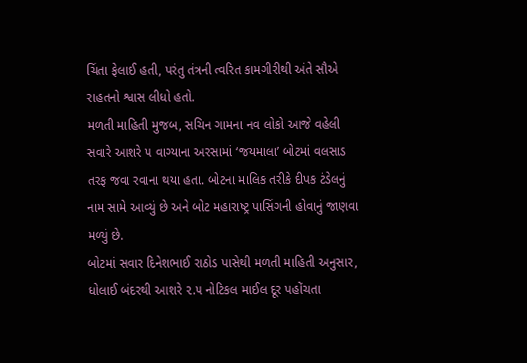ચિંતા ફેલાઈ હતી, પરંતુ તંત્રની ત્વરિત કામગીરીથી અંતે સૌએ રાહતનો શ્વાસ લીધો હતો.
મળતી માહિતી મુજબ, સચિન ગામના નવ લોકો આજે વહેલી સવારે આશરે ૫ વાગ્યાના અરસામાં ‘જયમાલા’ બોટમાં વલસાડ તરફ જવા રવાના થયા હતા. બોટના માલિક તરીકે દીપક ટંડેલનું નામ સામે આવ્યું છે અને બોટ મહારાષ્ટ્ર પાસિંગની હોવાનું જાણવા મળ્યું છે.
બોટમાં સવાર દિનેશભાઈ રાઠોડ પાસેથી મળતી માહિતી અનુસાર, ધોલાઈ બંદરથી આશરે ૨.૫ નોટિકલ માઈલ દૂર પહોંચતા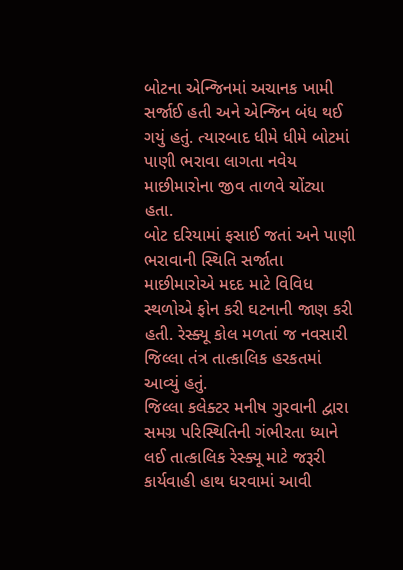બોટના એન્જિનમાં અચાનક ખામી સર્જાઈ હતી અને એન્જિન બંધ થઈ ગયું હતું. ત્યારબાદ ધીમે ધીમે બોટમાં પાણી ભરાવા લાગતા નવેય માછીમારોના જીવ તાળવે ચોંટ્યા હતા.
બોટ દરિયામાં ફસાઈ જતાં અને પાણી ભરાવાની સ્થિતિ સર્જાતા માછીમારોએ મદદ માટે વિવિધ સ્થળોએ ફોન કરી ઘટનાની જાણ કરી હતી. રેસ્ક્યૂ કોલ મળતાં જ નવસારી જિલ્લા તંત્ર તાત્કાલિક હરકતમાં આવ્યું હતું.
જિલ્લા કલેક્ટર મનીષ ગુરવાની દ્વારા સમગ્ર પરિસ્થિતિની ગંભીરતા ધ્યાને લઈ તાત્કાલિક રેસ્ક્યૂ માટે જરૂરી કાર્યવાહી હાથ ધરવામાં આવી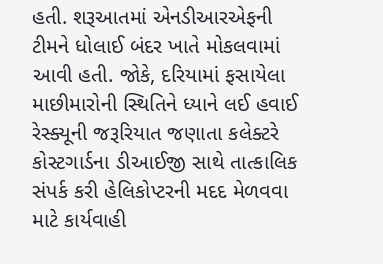હતી. શરૂઆતમાં એનડીઆરએફની ટીમને ધોલાઈ બંદર ખાતે મોકલવામાં આવી હતી. જોકે, દરિયામાં ફસાયેલા માછીમારોની સ્થિતિને ધ્યાને લઈ હવાઈ રેસ્ક્યૂની જરૂરિયાત જણાતા કલેક્ટરે કોસ્ટગાર્ડના ડીઆઈજી સાથે તાત્કાલિક સંપર્ક કરી હેલિકોપ્ટરની મદદ મેળવવા માટે કાર્યવાહી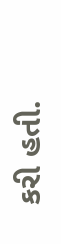કરી હતી.